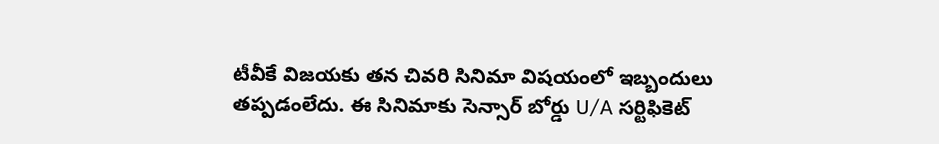టీవీకే విజయకు తన చివరి సినిమా విషయంలో ఇబ్బందులు తప్పడంలేదు. ఈ సినిమాకు సెన్సార్ బోర్డు U/A సర్టిఫికెట్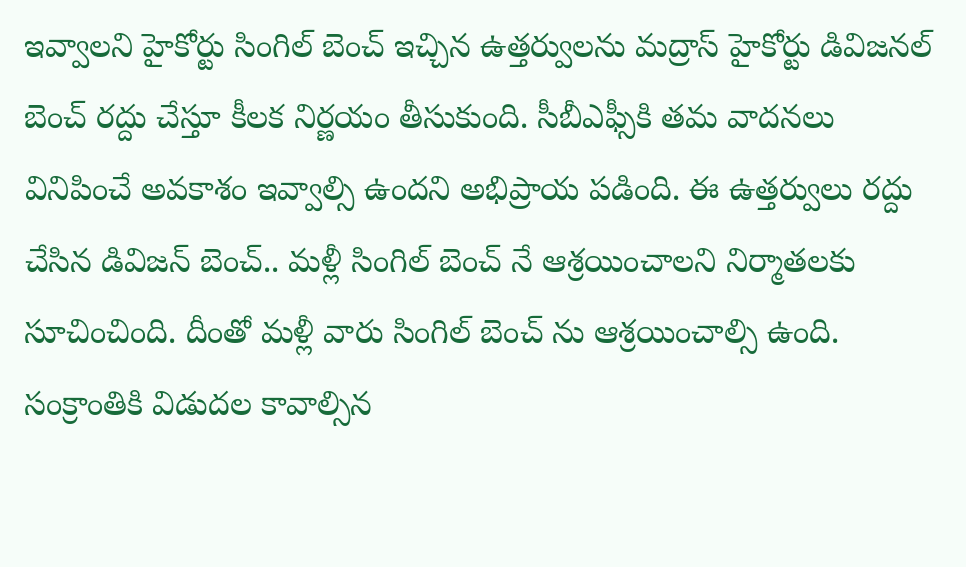ఇవ్వాలని హైకోర్టు సింగిల్ బెంచ్ ఇచ్చిన ఉత్తర్వులను మద్రాస్ హైకోర్టు డివిజనల్ బెంచ్ రద్దు చేస్తూ కీలక నిర్ణయం తీసుకుంది. సీబీఎఫ్సీకి తమ వాదనలు వినిపించే అవకాశం ఇవ్వాల్సి ఉందని అభిప్రాయ పడింది. ఈ ఉత్తర్వులు రద్దు చేసిన డివిజన్ బెంచ్.. మళ్లీ సింగిల్ బెంచ్ నే ఆశ్రయించాలని నిర్మాతలకు సూచించింది. దీంతో మళ్లీ వారు సింగిల్ బెంచ్ ను ఆశ్రయించాల్సి ఉంది.
సంక్రాంతికి విడుదల కావాల్సిన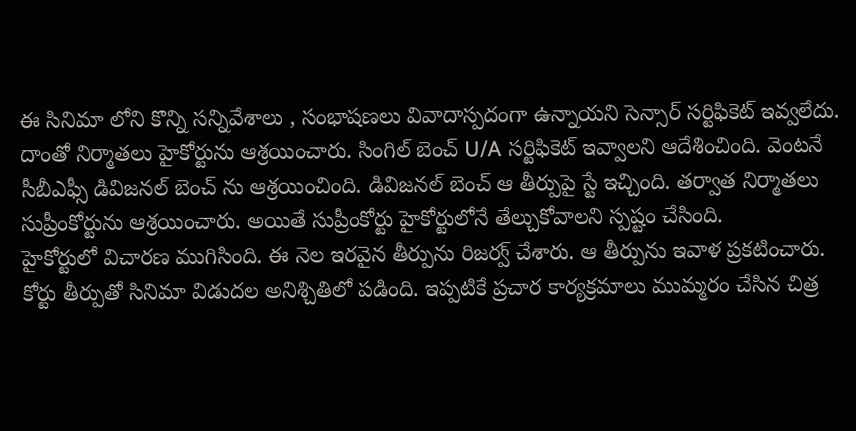ఈ సినిమా లోని కొన్ని సన్నివేశాలు , సంభాషణలు వివాదాస్పదంగా ఉన్నాయని సెన్సార్ సర్టిఫికెట్ ఇవ్వలేదు. దాంతో నిర్మాతలు హైకోర్టును ఆశ్రయించారు. సింగిల్ బెంచ్ U/A సర్టిఫికెట్ ఇవ్వాలని ఆదేశించింది. వెంటనే సీబీఎఫ్సీ డివిజనల్ బెంచ్ ను ఆశ్రయించింది. డివిజనల్ బెంచ్ ఆ తీర్పుపై స్టే ఇచ్చింది. తర్వాత నిర్మాతలు సుప్రీంకోర్టును ఆశ్రయించారు. అయితే సుప్రీంకోర్టు హైకోర్టులోనే తేల్చుకోవాలని స్పష్టం చేసింది.
హైకోర్టులో విచారణ ముగిసింది. ఈ నెల ఇరవైన తీర్పును రిజర్వ్ చేశారు. ఆ తీర్పును ఇవాళ ప్రకటించారు. కోర్టు తీర్పుతో సినిమా విడుదల అనిశ్చితిలో పడింది. ఇప్పటికే ప్రచార కార్యక్రమాలు ముమ్మరం చేసిన చిత్ర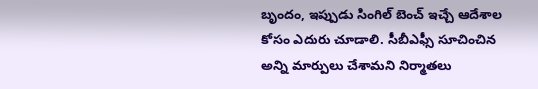బృందం, ఇప్పుడు సింగిల్ బెంచ్ ఇచ్చే ఆదేశాల కోసం ఎదురు చూడాలి. సీబీఎఫ్సీ సూచించిన అన్ని మార్పులు చేశామని నిర్మాతలు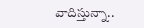వాదిస్తున్నా..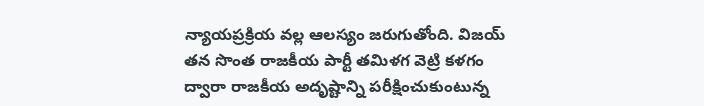న్యాయప్రక్రియ వల్ల ఆలస్యం జరుగుతోంది. విజయ్ తన సొంత రాజకీయ పార్టీ తమిళగ వెట్రి కళగం ద్వారా రాజకీయ అదృష్టాన్ని పరీక్షించుకుంటున్న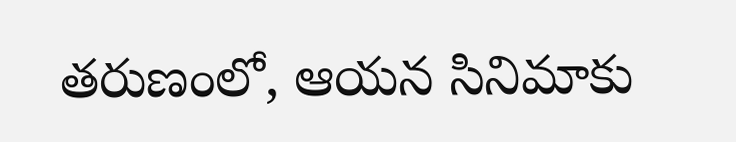తరుణంలో, ఆయన సినిమాకు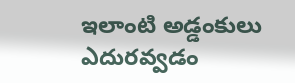ఇలాంటి అడ్డంకులు ఎదురవ్వడం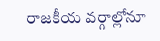రాజకీయ వర్గాల్లోనూ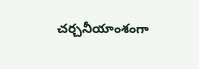చర్చనీయాంశంగా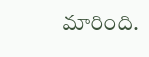మారింది.